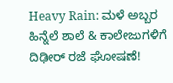Heavy Rain: ಮಳೆ ಅಬ್ಬರ ಹಿನ್ನೆಲೆ ಶಾಲೆ & ಕಾಲೇಜುಗಳಿಗೆ ದಿಢೀರ್ ರಜೆ ಘೋಷಣೆ!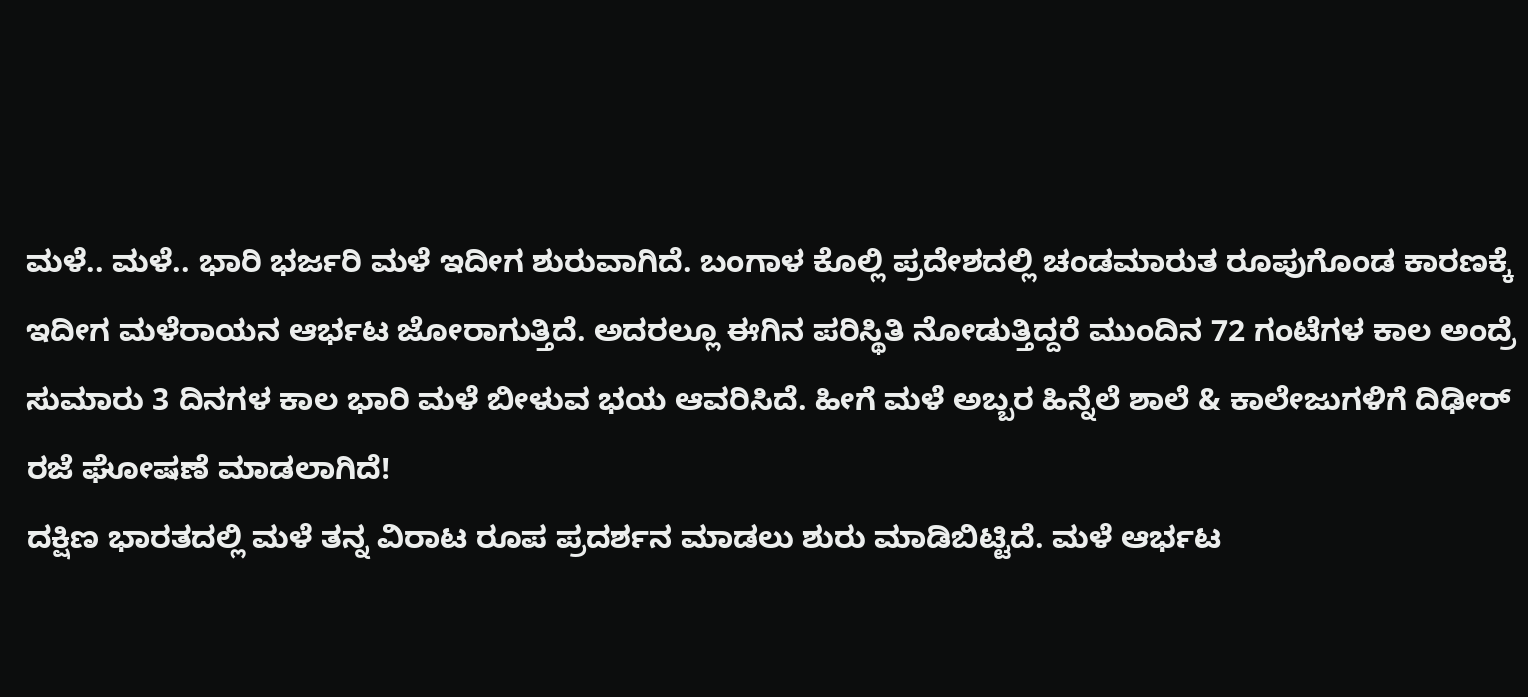ಮಳೆ.. ಮಳೆ.. ಭಾರಿ ಭರ್ಜರಿ ಮಳೆ ಇದೀಗ ಶುರುವಾಗಿದೆ. ಬಂಗಾಳ ಕೊಲ್ಲಿ ಪ್ರದೇಶದಲ್ಲಿ ಚಂಡಮಾರುತ ರೂಪುಗೊಂಡ ಕಾರಣಕ್ಕೆ ಇದೀಗ ಮಳೆರಾಯನ ಆರ್ಭಟ ಜೋರಾಗುತ್ತಿದೆ. ಅದರಲ್ಲೂ ಈಗಿನ ಪರಿಸ್ಥಿತಿ ನೋಡುತ್ತಿದ್ದರೆ ಮುಂದಿನ 72 ಗಂಟೆಗಳ ಕಾಲ ಅಂದ್ರೆ ಸುಮಾರು 3 ದಿನಗಳ ಕಾಲ ಭಾರಿ ಮಳೆ ಬೀಳುವ ಭಯ ಆವರಿಸಿದೆ. ಹೀಗೆ ಮಳೆ ಅಬ್ಬರ ಹಿನ್ನೆಲೆ ಶಾಲೆ & ಕಾಲೇಜುಗಳಿಗೆ ದಿಢೀರ್ ರಜೆ ಘೋಷಣೆ ಮಾಡಲಾಗಿದೆ!
ದಕ್ಷಿಣ ಭಾರತದಲ್ಲಿ ಮಳೆ ತನ್ನ ವಿರಾಟ ರೂಪ ಪ್ರದರ್ಶನ ಮಾಡಲು ಶುರು ಮಾಡಿಬಿಟ್ಟಿದೆ. ಮಳೆ ಆರ್ಭಟ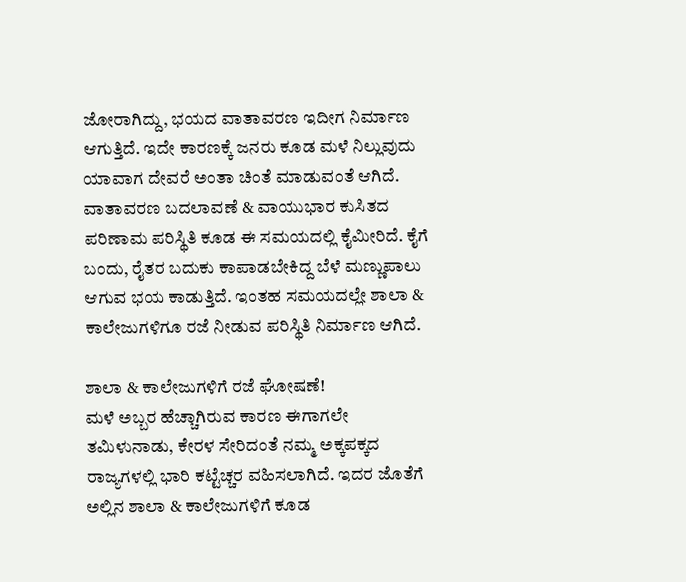ಜೋರಾಗಿದ್ದು, ಭಯದ ವಾತಾವರಣ ಇದೀಗ ನಿರ್ಮಾಣ ಆಗುತ್ತಿದೆ. ಇದೇ ಕಾರಣಕ್ಕೆ ಜನರು ಕೂಡ ಮಳೆ ನಿಲ್ಲುವುದು ಯಾವಾಗ ದೇವರೆ ಅಂತಾ ಚಿಂತೆ ಮಾಡುವಂತೆ ಆಗಿದೆ. ವಾತಾವರಣ ಬದಲಾವಣೆ & ವಾಯುಭಾರ ಕುಸಿತದ ಪರಿಣಾಮ ಪರಿಸ್ಥಿತಿ ಕೂಡ ಈ ಸಮಯದಲ್ಲಿ ಕೈಮೀರಿದೆ. ಕೈಗೆ ಬಂದು, ರೈತರ ಬದುಕು ಕಾಪಾಡಬೇಕಿದ್ದ ಬೆಳೆ ಮಣ್ಣುಪಾಲು ಆಗುವ ಭಯ ಕಾಡುತ್ತಿದೆ. ಇಂತಹ ಸಮಯದಲ್ಲೇ ಶಾಲಾ & ಕಾಲೇಜುಗಳಿಗೂ ರಜೆ ನೀಡುವ ಪರಿಸ್ಥಿತಿ ನಿರ್ಮಾಣ ಆಗಿದೆ.

ಶಾಲಾ & ಕಾಲೇಜುಗಳಿಗೆ ರಜೆ ಘೋಷಣೆ!
ಮಳೆ ಅಬ್ಬರ ಹೆಚ್ಚಾಗಿರುವ ಕಾರಣ ಈಗಾಗಲೇ ತಮಿಳುನಾಡು, ಕೇರಳ ಸೇರಿದಂತೆ ನಮ್ಮ ಅಕ್ಕಪಕ್ಕದ ರಾಜ್ಯಗಳಲ್ಲಿ ಭಾರಿ ಕಟ್ಟೆಚ್ಚರ ವಹಿಸಲಾಗಿದೆ. ಇದರ ಜೊತೆಗೆ ಅಲ್ಲಿನ ಶಾಲಾ & ಕಾಲೇಜುಗಳಿಗೆ ಕೂಡ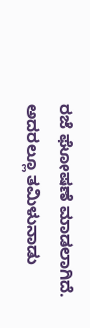ರಜೆ ಘೋಷಣೆ ಮಾಡಲಾಗಿದೆ. ಅದರಲ್ಲೂ ತಮಿಳುನಾಡು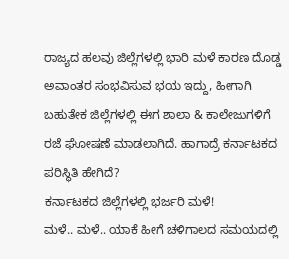ರಾಜ್ಯದ ಹಲವು ಜಿಲ್ಲೆಗಳಲ್ಲಿ ಭಾರಿ ಮಳೆ ಕಾರಣ ದೊಡ್ಡ ಅವಾಂತರ ಸಂಭವಿಸುವ ಭಯ ಇದ್ದು, ಹೀಗಾಗಿ ಬಹುತೇಕ ಜಿಲ್ಲೆಗಳಲ್ಲಿ ಈಗ ಶಾಲಾ & ಕಾಲೇಜುಗಳಿಗೆ ರಜೆ ಘೋಷಣೆ ಮಾಡಲಾಗಿದೆ. ಹಾಗಾದ್ರೆ ಕರ್ನಾಟಕದ ಪರಿಸ್ಥಿತಿ ಹೇಗಿದೆ?
ಕರ್ನಾಟಕದ ಜಿಲ್ಲೆಗಳಲ್ಲಿ ಭರ್ಜರಿ ಮಳೆ!
ಮಳೆ.. ಮಳೆ.. ಯಾಕೆ ಹೀಗೆ ಚಳಿಗಾಲದ ಸಮಯದಲ್ಲಿ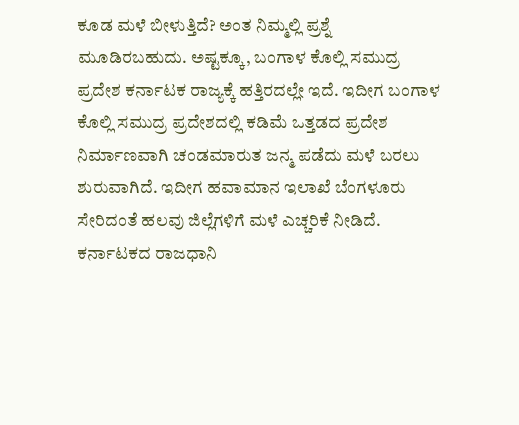ಕೂಡ ಮಳೆ ಬೀಳುತ್ತಿದೆ? ಅಂತ ನಿಮ್ಮಲ್ಲಿ ಪ್ರಶ್ನೆ ಮೂಡಿರಬಹುದು. ಅಷ್ಟಕ್ಕೂ, ಬಂಗಾಳ ಕೊಲ್ಲಿ ಸಮುದ್ರ ಪ್ರದೇಶ ಕರ್ನಾಟಕ ರಾಜ್ಯಕ್ಕೆ ಹತ್ತಿರದಲ್ಲೇ ಇದೆ. ಇದೀಗ ಬಂಗಾಳ ಕೊಲ್ಲಿ ಸಮುದ್ರ ಪ್ರದೇಶದಲ್ಲಿ ಕಡಿಮೆ ಒತ್ತಡದ ಪ್ರದೇಶ ನಿರ್ಮಾಣವಾಗಿ ಚಂಡಮಾರುತ ಜನ್ಮ ಪಡೆದು ಮಳೆ ಬರಲು ಶುರುವಾಗಿದೆ. ಇದೀಗ ಹವಾಮಾನ ಇಲಾಖೆ ಬೆಂಗಳೂರು ಸೇರಿದಂತೆ ಹಲವು ಜಿಲ್ಲೆಗಳಿಗೆ ಮಳೆ ಎಚ್ಚರಿಕೆ ನೀಡಿದೆ.
ಕರ್ನಾಟಕದ ರಾಜಧಾನಿ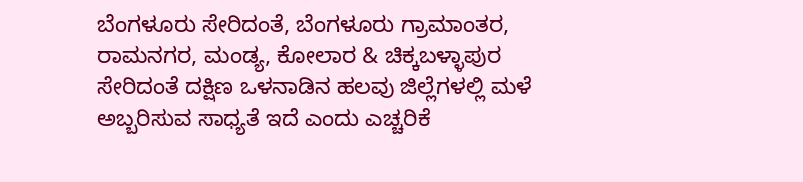ಬೆಂಗಳೂರು ಸೇರಿದಂತೆ, ಬೆಂಗಳೂರು ಗ್ರಾಮಾಂತರ, ರಾಮನಗರ, ಮಂಡ್ಯ, ಕೋಲಾರ & ಚಿಕ್ಕಬಳ್ಳಾಪುರ ಸೇರಿದಂತೆ ದಕ್ಷಿಣ ಒಳನಾಡಿನ ಹಲವು ಜಿಲ್ಲೆಗಳಲ್ಲಿ ಮಳೆ ಅಬ್ಬರಿಸುವ ಸಾಧ್ಯತೆ ಇದೆ ಎಂದು ಎಚ್ಚರಿಕೆ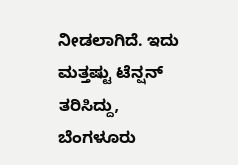ನೀಡಲಾಗಿದೆ. ಇದು ಮತ್ತಷ್ಟು ಟೆನ್ಷನ್ ತರಿಸಿದ್ದು, ಬೆಂಗಳೂರು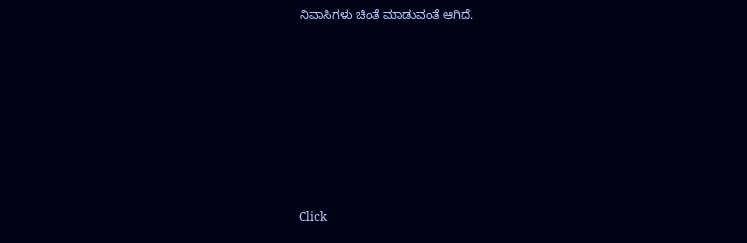ನಿವಾಸಿಗಳು ಚಿಂತೆ ಮಾಡುವಂತೆ ಆಗಿದೆ.












Click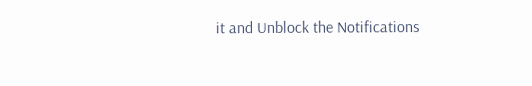it and Unblock the Notifications